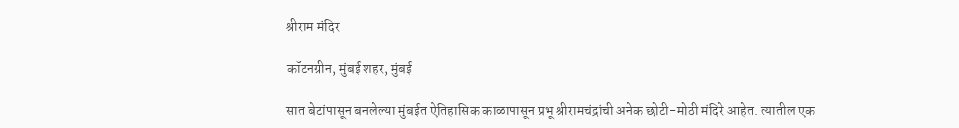श्रीराम मंदिर

कॉटनग्रीन, मुंबई शहर, मुंबई

सात बेटांपासून बनलेल्या मुंबईत ऐतिहासिक काळापासून प्रभू श्रीरामचंद्रांची अनेक छोटी-मोठी मंदिरे आहेत. त्यातील एक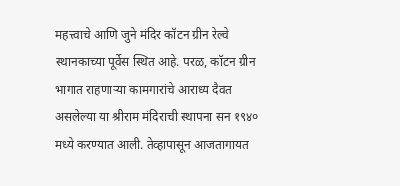महत्त्वाचे आणि जुने मंदिर कॉटन ग्रीन रेल्वे स्थानकाच्या पूर्वेस स्थित आहे. परळ, कॉटन ग्रीन भागात राहणाऱ्या कामगारांचे आराध्य दैवत असलेल्या या श्रीराम मंदिराची स्थापना सन १९४० मध्ये करण्यात आली. तेव्हापासून आजतागायत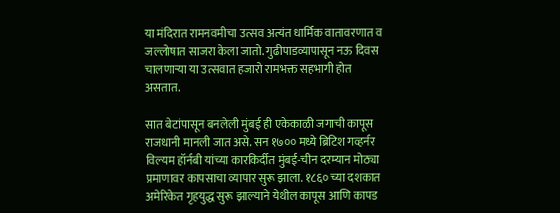या मंदिरात रामनवमीचा उत्सव अत्यंत धार्मिक वातावरणात व जल्लोषात साजरा केला जातो. गुढीपाडव्यापासून नऊ दिवस चालणाऱ्या या उत्सवात हजारो रामभक्त सहभागी होत असतात.

सात बेटांपासून बनलेली मुंबई ही एकेकाळी जगाची कापूस राजधानी मानली जात असे. सन १७०० मध्ये ब्रिटिश गव्हर्नर विल्यम हॉर्नबी यांच्या कारकिर्दीत मुंबई-चीन दरम्यान मोठ्या प्रमाणावर कापसाचा व्यापार सुरू झाला. १८६० च्या दशकात अमेरिकेत गृहयुद्ध सुरू झाल्याने येथील कापूस आणि कापड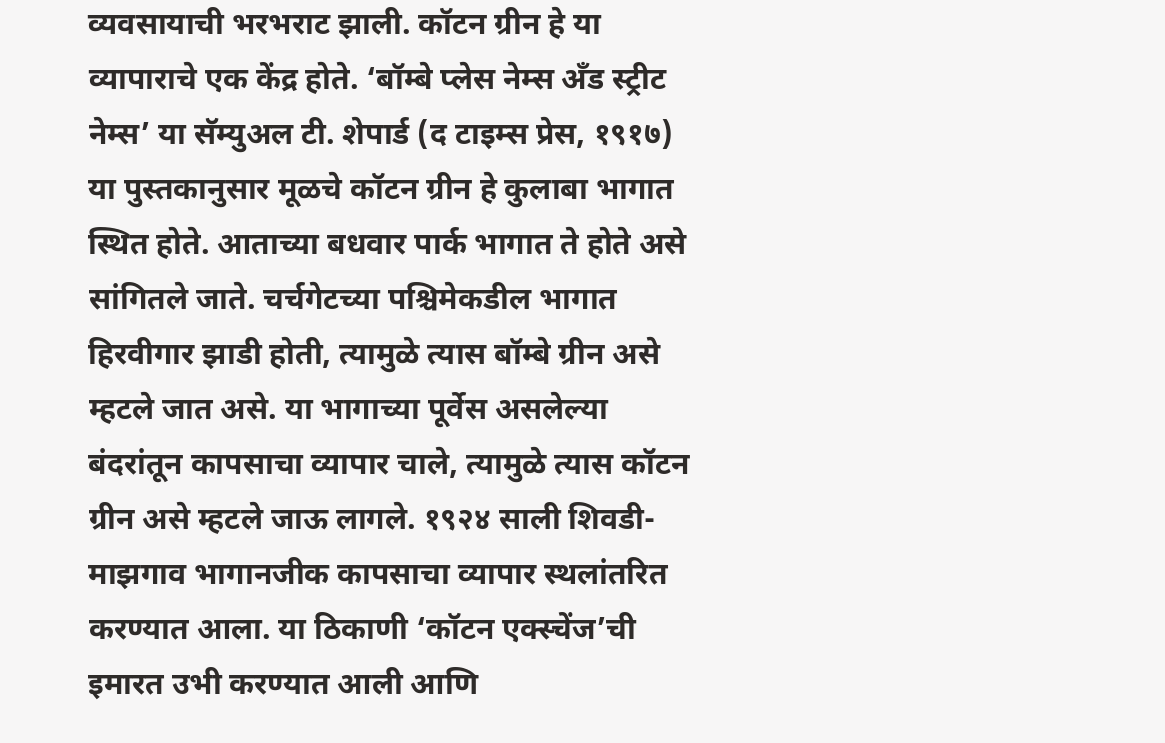व्यवसायाची भरभराट झाली. कॉटन ग्रीन हे या व्यापाराचे एक केंद्र होते. ‘बॉम्बे प्लेस नेम्स अँड स्ट्रीट नेम्स’ या सॅम्युअल टी. शेपार्ड (द टाइम्स प्रेस, १९१७) या पुस्तकानुसार मूळचे कॉटन ग्रीन हे कुलाबा भागात स्थित होते. आताच्या बधवार पार्क भागात ते होते असे सांगितले जाते. चर्चगेटच्या पश्चिमेकडील भागात हिरवीगार झाडी होती, त्यामुळे त्यास बॉम्बे ग्रीन असे म्हटले जात असे. या भागाच्या पूर्वेस असलेल्या बंदरांतून कापसाचा व्यापार चाले, त्यामुळे त्यास कॉटन ग्रीन असे म्हटले जाऊ लागले. १९२४ साली शिवडी-माझगाव भागानजीक कापसाचा व्यापार स्थलांतरित करण्यात आला. या ठिकाणी ‘कॉटन एक्स्चेंज’ची इमारत उभी करण्यात आली आणि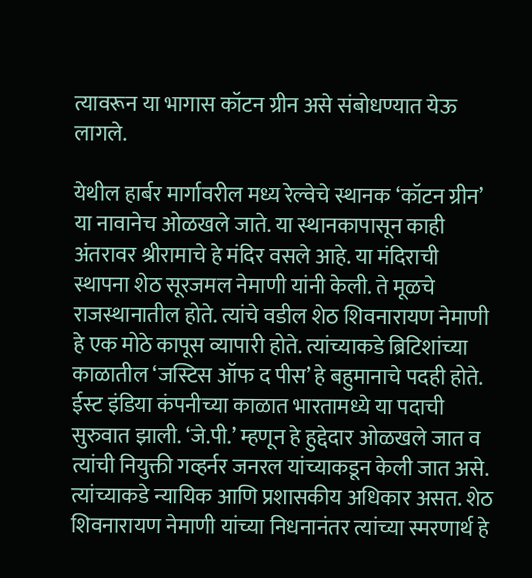त्यावरून या भागास कॉटन ग्रीन असे संबोधण्यात येऊ लागले.

येथील हार्बर मार्गावरील मध्य रेल्वेचे स्थानक ‘कॉटन ग्रीन’ या नावानेच ओळखले जाते. या स्थानकापासून काही अंतरावर श्रीरामाचे हे मंदिर वसले आहे. या मंदिराची स्थापना शेठ सूरजमल नेमाणी यांनी केली. ते मूळचे राजस्थानातील होते. त्यांचे वडील शेठ शिवनारायण नेमाणी हे एक मोठे कापूस व्यापारी होते. त्यांच्याकडे ब्रिटिशांच्या काळातील ‘जस्टिस ऑफ द पीस’ हे बहुमानाचे पदही होते. ईस्ट इंडिया कंपनीच्या काळात भारतामध्ये या पदाची सुरुवात झाली. ‘जे.पी.’ म्हणून हे हुद्देदार ओळखले जात व त्यांची नियुक्ती गव्हर्नर जनरल यांच्याकडून केली जात असे. त्यांच्याकडे न्यायिक आणि प्रशासकीय अधिकार असत. शेठ शिवनारायण नेमाणी यांच्या निधनानंतर त्यांच्या स्मरणार्थ हे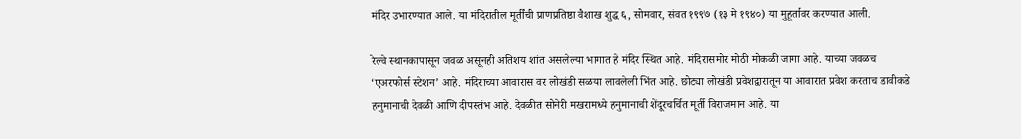मंदिर उभारण्यात आले. या मंदिरातील मूर्तींची प्राणप्रतिष्ठा वैशाख शुद्ध ६, सोमवार, संवत १९९७ (१३ मे १९४०) या मुहूर्तावर करण्यात आली.

रेल्वे स्थानकापासून जवळ असूनही अतिशय शांत असलेल्या भागात हे मंदिर स्थित आहे. मंदिरासमोर मोठी मोकळी जागा आहे. याच्या जवळच ‘एअरफोर्स स्टेशन’ आहे. मंदिराच्या आवारास वर लोखंडी सळया लावलेली भिंत आहे. छोट्या लोखंडी प्रवेशद्वारातून या आवारात प्रवेश करताच डावीकडे हनुमानाची देवळी आणि दीपस्तंभ आहे. देवळीत सोनेरी मखरामध्ये हनुमानाची शेंदूरचर्चित मूर्ती विराजमान आहे. या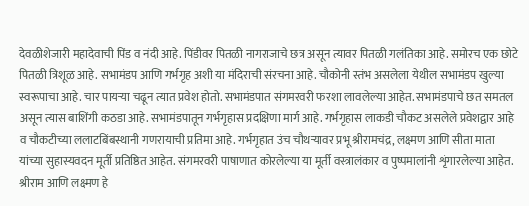देवळीशेजारी महादेवाची पिंड व नंदी आहे. पिंडीवर पितळी नागराजाचे छत्र असून त्यावर पितळी गलंतिका आहे. समोरच एक छोटे पितळी त्रिशूळ आहे. सभामंडप आणि गर्भगृह अशी या मंदिराची संरचना आहे. चौकोनी स्तंभ असलेला येथील सभामंडप खुल्या स्वरूपाचा आहे. चार पायऱ्या चढून त्यात प्रवेश होतो. सभामंडपात संगमरवरी फरशा लावलेल्या आहेत. सभामंडपाचे छत समतल असून त्यास बाशिंगी कठडा आहे. सभामंडपातून गर्भगृहास प्रदक्षिणा मार्ग आहे. गर्भगृहास लाकडी चौकट असलेले प्रवेशद्वार आहे व चौकटीच्या ललाटबिंबस्थानी गणरायाची प्रतिमा आहे. गर्भगृहात उंच चौथऱ्यावर प्रभू श्रीरामचंद्र, लक्ष्मण आणि सीता माता यांच्या सुहास्यवदन मूर्ती प्रतिष्ठित आहेत. संगमरवरी पाषाणात कोरलेल्या या मूर्ती वस्त्रालंकार व पुष्पमालांनी शृंगारलेल्या आहेत. श्रीराम आणि लक्ष्मण हे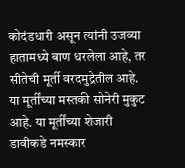कोदंडधारी असून त्यांनी उजव्या हातामध्ये बाण धरलेला आहे, तर सीतेची मूर्ती वरदमुद्रेतील आहे. या मूर्तींच्या मस्तकी सोनेरी मुकुट आहे. या मूर्तींच्या शेजारी डावीकडे नमस्कार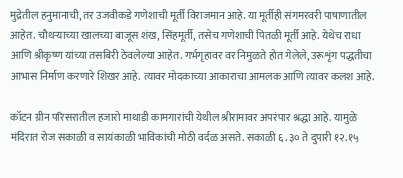मुद्रेतील हनुमानाची, तर उजवीकडे गणेशाची मूर्ती विराजमान आहे. या मूर्तीही संगमरवरी पाषाणातील आहेत. चौथऱ्याच्या खालच्या बाजूस शंख, सिंहमूर्ती, तसेच गणेशाची पितळी मूर्ती आहे. येथेच राधा आणि श्रीकृष्ण यांच्या तसबिरी ठेवलेल्या आहेत. गर्भगृहावर वर निमुळते होत गेलेले, उरूशृंग पद्धतीचा आभास निर्माण करणारे शिखर आहे. त्यावर मोदकाच्या आकाराचा आमलक आणि त्यावर कलश आहे.

कॉटन ग्रीन परिसरातील हजारो माथाडी कामगारांची येथील श्रीरामावर अपरंपार श्रद्धा आहे. यामुळे मंदिरात रोज सकाळी व सायंकाळी भाविकांची मोठी वर्दळ असते. सकाळी ६.३० ते दुपारी १२.१५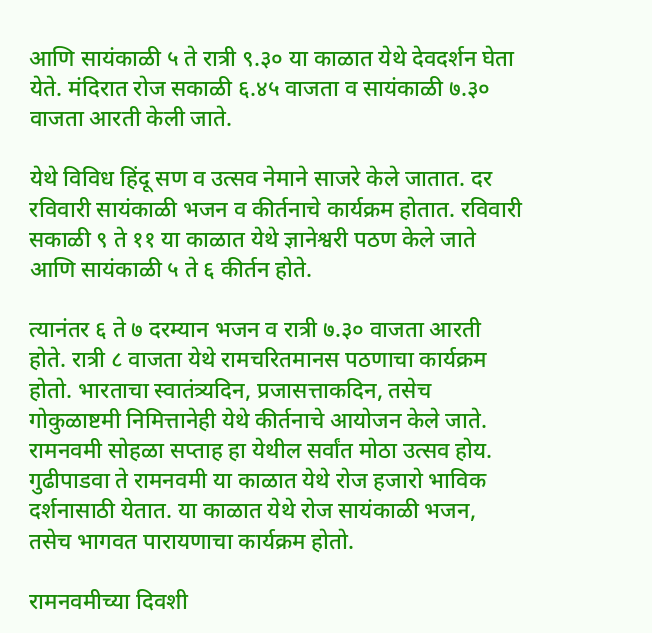आणि सायंकाळी ५ ते रात्री ९.३० या काळात येथे देवदर्शन घेता येते. मंदिरात रोज सकाळी ६.४५ वाजता व सायंकाळी ७.३० वाजता आरती केली जाते.

येथे विविध हिंदू सण व उत्सव नेमाने साजरे केले जातात. दर रविवारी सायंकाळी भजन व कीर्तनाचे कार्यक्रम होतात. रविवारी सकाळी ९ ते ११ या काळात येथे ज्ञानेश्वरी पठण केले जाते आणि सायंकाळी ५ ते ६ कीर्तन होते.

त्यानंतर ६ ते ७ दरम्यान भजन व रात्री ७.३० वाजता आरती होते. रात्री ८ वाजता येथे रामचरितमानस पठणाचा कार्यक्रम होतो. भारताचा स्वातंत्र्यदिन, प्रजासत्ताकदिन, तसेच गोकुळाष्टमी निमित्तानेही येथे कीर्तनाचे आयोजन केले जाते. रामनवमी सोहळा सप्ताह हा येथील सर्वांत मोठा उत्सव होय. गुढीपाडवा ते रामनवमी या काळात येथे रोज हजारो भाविक दर्शनासाठी येतात. या काळात येथे रोज सायंकाळी भजन, तसेच भागवत पारायणाचा कार्यक्रम होतो.

रामनवमीच्या दिवशी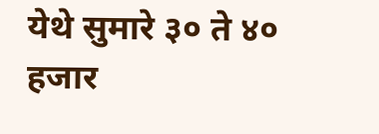येथे सुमारे ३० ते ४० हजार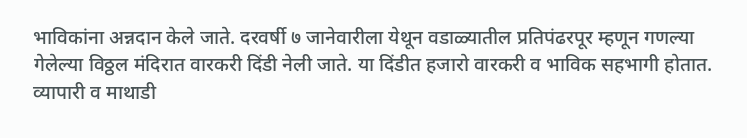भाविकांना अन्नदान केले जाते. दरवर्षी ७ जानेवारीला येथून वडाळ्यातील प्रतिपंढरपूर म्हणून गणल्या गेलेल्या विठ्ठल मंदिरात वारकरी दिंडी नेली जाते. या दिंडीत हजारो वारकरी व भाविक सहभागी होतात. व्यापारी व माथाडी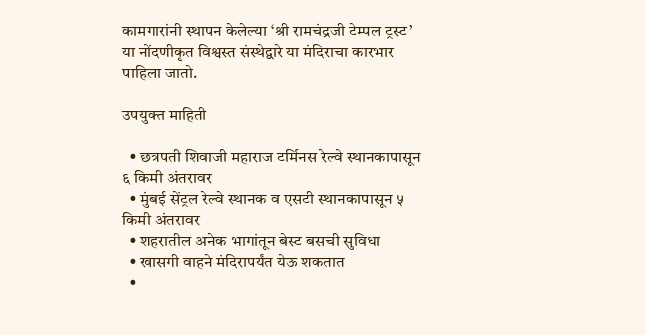कामगारांनी स्थापन केलेल्या ‘श्री रामचंद्रजी टेम्पल ट्रस्ट’ या नोंदणीकृत विश्वस्त संस्थेद्वारे या मंदिराचा कारभार पाहिला जातो.

उपयुक्त माहिती

  • छत्रपती शिवाजी महाराज टर्मिनस रेल्वे स्थानकापासून ६ किमी अंतरावर
  • मुंबई सेंट्रल रेल्वे स्थानक व एसटी स्थानकापासून ५ किमी अंतरावर
  • शहरातील अनेक भागांतून बेस्ट बसची सुविधा
  • खासगी वाहने मंदिरापर्यंत येऊ शकतात
  •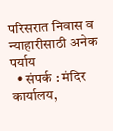परिसरात निवास व न्याहारीसाठी अनेक पर्याय
  • संपर्क : मंदिर कार्यालय,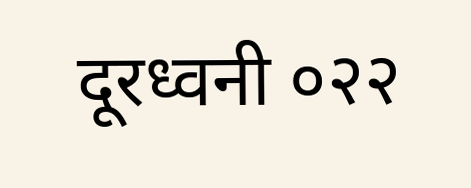दूरध्वनी ०२२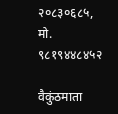२०८३०६८५, मो. ९८१९४४८४५२

वैकुंठमाता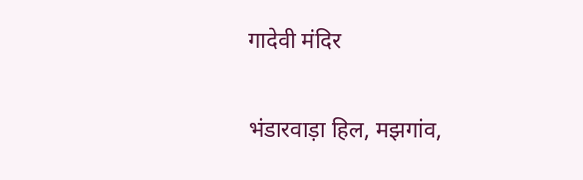गादेवी मंदिर

भंडारवाड़ा हिल, मझगांव,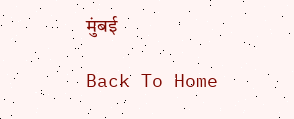मुंबई

Back To Home